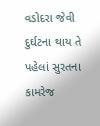વડોદરા જેવી દુર્ઘટના થાય તે પહેલાં સુરતના કામરેજ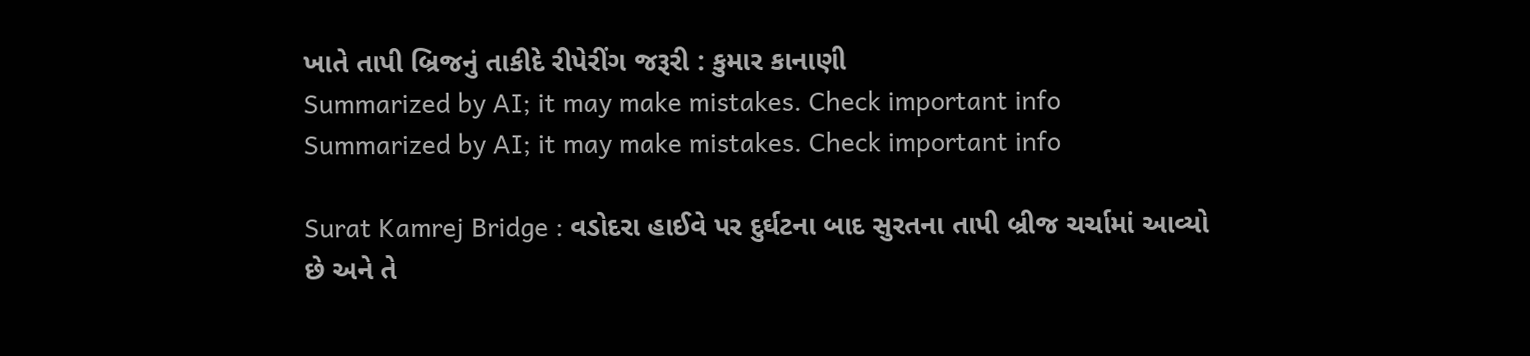ખાતે તાપી બ્રિજનું તાકીદે રીપેરીંગ જરૂરી : કુમાર કાનાણી
Summarized by AI; it may make mistakes. Check important info
Summarized by AI; it may make mistakes. Check important info

Surat Kamrej Bridge : વડોદરા હાઈવે પર દુર્ઘટના બાદ સુરતના તાપી બ્રીજ ચર્ચામાં આવ્યો છે અને તે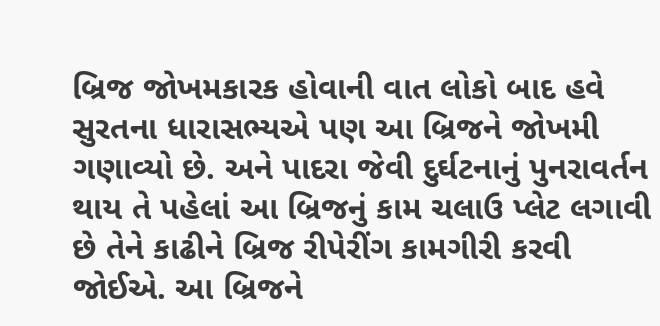બ્રિજ જોખમકારક હોવાની વાત લોકો બાદ હવે સુરતના ધારાસભ્યએ પણ આ બ્રિજને જોખમી ગણાવ્યો છે. અને પાદરા જેવી દુર્ઘટનાનું પુનરાવર્તન થાય તે પહેલાં આ બ્રિજનું કામ ચલાઉ પ્લેટ લગાવી છે તેને કાઢીને બ્રિજ રીપેરીંગ કામગીરી કરવી જોઈએ. આ બ્રિજને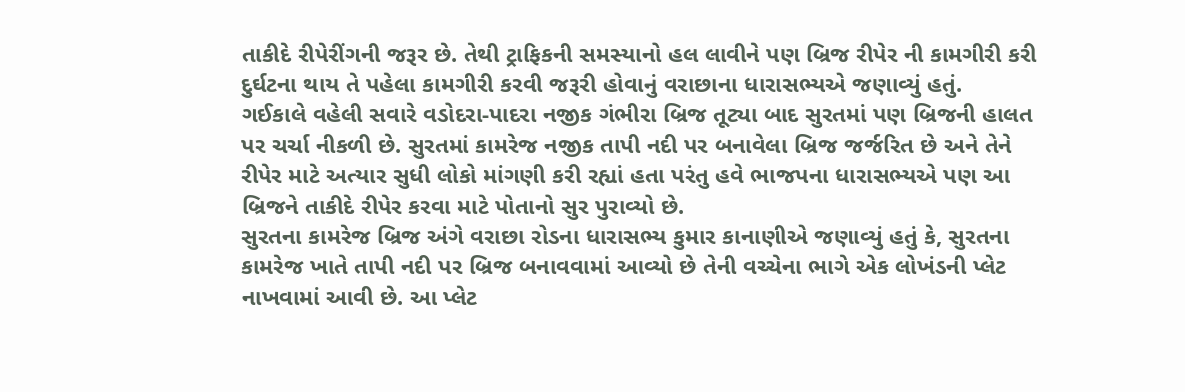તાકીદે રીપેરીંગની જરૂર છે. તેથી ટ્રાફિકની સમસ્યાનો હલ લાવીને પણ બ્રિજ રીપેર ની કામગીરી કરી દુર્ઘટના થાય તે પહેલા કામગીરી કરવી જરૂરી હોવાનું વરાછાના ધારાસભ્યએ જણાવ્યું હતું.
ગઈકાલે વહેલી સવારે વડોદરા-પાદરા નજીક ગંભીરા બ્રિજ તૂટ્યા બાદ સુરતમાં પણ બ્રિજની હાલત પર ચર્ચા નીકળી છે. સુરતમાં કામરેજ નજીક તાપી નદી પર બનાવેલા બ્રિજ જર્જરિત છે અને તેને રીપેર માટે અત્યાર સુધી લોકો માંગણી કરી રહ્યાં હતા પરંતુ હવે ભાજપના ધારાસભ્યએ પણ આ બ્રિજને તાકીદે રીપેર કરવા માટે પોતાનો સુર પુરાવ્યો છે.
સુરતના કામરેજ બ્રિજ અંગે વરાછા રોડના ધારાસભ્ય કુમાર કાનાણીએ જણાવ્યું હતું કે, સુરતના કામરેજ ખાતે તાપી નદી પર બ્રિજ બનાવવામાં આવ્યો છે તેની વચ્ચેના ભાગે એક લોખંડની પ્લેટ નાખવામાં આવી છે. આ પ્લેટ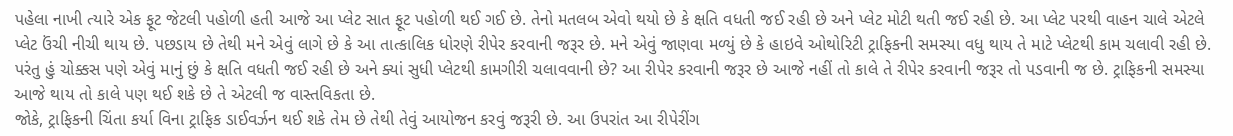પહેલા નાખી ત્યારે એક ફૂટ જેટલી પહોળી હતી આજે આ પ્લેટ સાત ફૂટ પહોળી થઈ ગઈ છે. તેનો મતલબ એવો થયો છે કે ક્ષતિ વધતી જઈ રહી છે અને પ્લેટ મોટી થતી જઈ રહી છે. આ પ્લેટ પરથી વાહન ચાલે એટલે પ્લેટ ઉંચી નીચી થાય છે. પછડાય છે તેથી મને એવું લાગે છે કે આ તાત્કાલિક ધોરણે રીપેર કરવાની જરૂર છે. મને એવું જાણવા મળ્યું છે કે હાઇવે ઓથોરિટી ટ્રાફિકની સમસ્યા વધુ થાય તે માટે પ્લેટથી કામ ચલાવી રહી છે. પરંતુ હું ચોક્કસ પણે એવું માનું છું કે ક્ષતિ વધતી જઈ રહી છે અને ક્યાં સુધી પ્લેટથી કામગીરી ચલાવવાની છે? આ રીપેર કરવાની જરૂર છે આજે નહીં તો કાલે તે રીપેર કરવાની જરૂર તો પડવાની જ છે. ટ્રાફિકની સમસ્યા આજે થાય તો કાલે પણ થઈ શકે છે તે એટલી જ વાસ્તવિકતા છે.
જોકે, ટ્રાફિકની ચિંતા કર્યા વિના ટ્રાફિક ડાઈવર્ઝન થઈ શકે તેમ છે તેથી તેવું આયોજન કરવું જરૂરી છે. આ ઉપરાંત આ રીપેરીંગ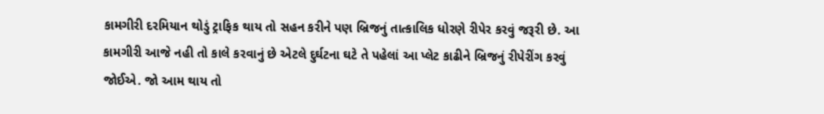કામગીરી દરમિયાન થોડું ટ્રાફિક થાય તો સહન કરીને પણ બ્રિજનું તાત્કાલિક ધોરણે રીપેર કરવું જરૂરી છે. આ કામગીરી આજે નહી તો કાલે કરવાનું છે એટલે દુર્ઘટના ઘટે તે પહેલાં આ પ્લેટ કાઢીને બ્રિજનું રીપેરીંગ કરવું જોઈએ. જો આમ થાય તો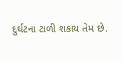દુર્ઘટના ટાળી શકાય તેમ છે.